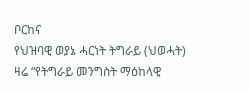ቦርከና
የህዝባዊ ወያኔ ሓርነት ትግራይ (ህወሓት) ዛሬ “የትግራይ መንግስት ማዕከላዊ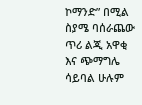ኮማንድ” በሚል ስያሜ ባሰራጨው ጥሪ ልጂ አዋቂ እና ጭማግሌ ሳይባል ሁሉም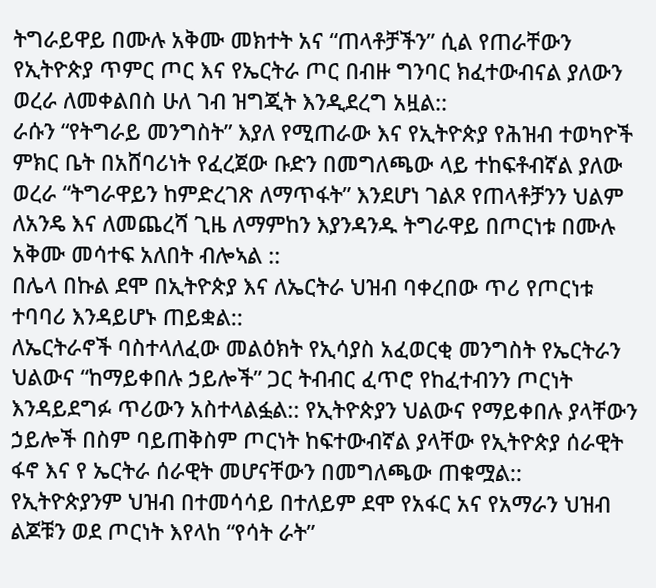ትግራይዋይ በሙሉ አቅሙ መክተት አና “ጠላቶቻችን” ሲል የጠራቸውን የኢትዮጵያ ጥምር ጦር እና የኤርትራ ጦር በብዙ ግንባር ክፈተውብናል ያለውን ወረራ ለመቀልበስ ሁለ ገብ ዝግጂት እንዲደረግ አዟል::
ራሱን “የትግራይ መንግስት” እያለ የሚጠራው እና የኢትዮጵያ የሕዝብ ተወካዮች ምክር ቤት በአሸባሪነት የፈረጀው ቡድን በመግለጫው ላይ ተከፍቶብኛል ያለው ወረራ “ትግራዋይን ከምድረገጽ ለማጥፋት” እንደሆነ ገልጾ የጠላቶቻንን ህልም ለአንዴ እና ለመጨረሻ ጊዜ ለማምከን እያንዳንዱ ትግራዋይ በጦርነቱ በሙሉ አቅሙ መሳተፍ አለበት ብሎኣል ::
በሌላ በኩል ደሞ በኢትዮጵያ እና ለኤርትራ ህዝብ ባቀረበው ጥሪ የጦርነቱ ተባባሪ እንዳይሆኑ ጠይቋል::
ለኤርትራኖች ባስተላለፈው መልዕክት የኢሳያስ አፈወርቂ መንግስት የኤርትራን ህልውና “ከማይቀበሉ ኃይሎች” ጋር ትብብር ፈጥሮ የከፈተብንን ጦርነት እንዳይደግፉ ጥሪውን አስተላልፏል:: የኢትዮጵያን ህልውና የማይቀበሉ ያላቸውን ኃይሎች በስም ባይጠቅስም ጦርነት ከፍተውብኛል ያላቸው የኢትዮጵያ ሰራዊት ፋኖ እና የ ኤርትራ ሰራዊት መሆናቸውን በመግለጫው ጠቁሟል::
የኢትዮጵያንም ህዝብ በተመሳሳይ በተለይም ደሞ የአፋር አና የአማራን ህዝብ ልጆቹን ወደ ጦርነት እየላከ “የሳት ራት”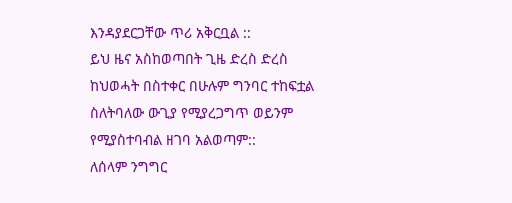እንዳያደርጋቸው ጥሪ አቅርቧል ::
ይህ ዜና አስከወጣበት ጊዜ ድረስ ድረስ ከህወሓት በስተቀር በሁሉም ግንባር ተከፍቷል ስለትባለው ውጊያ የሚያረጋግጥ ወይንም የሚያስተባብል ዘገባ አልወጣም::
ለሰላም ንግግር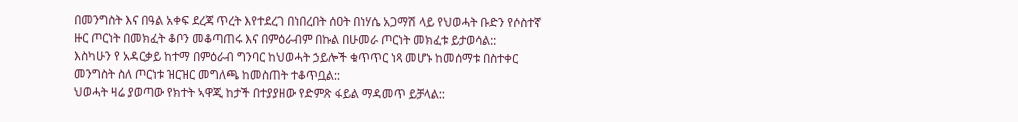በመንግስት እና በዓል አቀፍ ደረጃ ጥረት እየተደረገ በነበረበት ሰዐት በነሃሴ አጋማሽ ላይ የህወሓት ቡድን የሶስተኛ ዙር ጦርነት በመክፈት ቆቦን መቆጣጠሩ እና በምዕራብም በኩል በሁመራ ጦርነት መክፈቱ ይታወሳል::
እስካሁን የ አዳርቃይ ከተማ በምዕራብ ግንባር ከህወሓት ኃይሎች ቁጥጥር ነጻ መሆኑ ከመሰማቱ በስተቀር መንግስት ስለ ጦርነቱ ዝርዝር መግለጫ ከመስጠት ተቆጥቧል::
ህወሓት ዛሬ ያወጣው የክተት ኣዋጂ ከታች በተያያዘው የድምጽ ፋይል ማዳመጥ ይቻላል::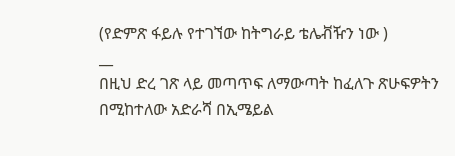(የድምጽ ፋይሉ የተገኘው ከትግራይ ቴሌቭዥን ነው )
__
በዚህ ድረ ገጽ ላይ መጣጥፍ ለማውጣት ከፈለጉ ጽሁፍዎትን በሚከተለው አድራሻ በኢሜይል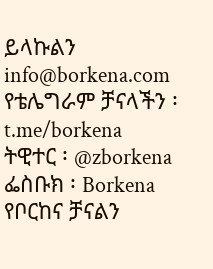ይላኩልን info@borkena.com
የቴሌግራም ቻናላችን ፡ t.me/borkena
ትዊተር ፡ @zborkena
ፌስቡክ ፡ Borkena
የቦርከና ቻናልን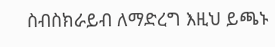ስብስክራይብ ለማድረግ እዚህ ይጫኑ